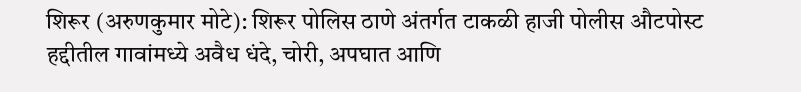शिरूर (अरुणकुमार मोटे): शिरूर पोलिस ठाणे अंतर्गत टाकळी हाजी पोलीस औटपोस्ट हद्दीतील गावांमध्ये अवैध धंदे, चोरी, अपघात आणि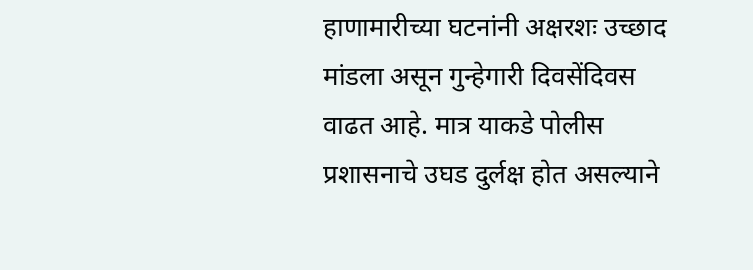हाणामारीच्या घटनांनी अक्षरशः उच्छाद मांडला असून गुन्हेगारी दिवसेंदिवस वाढत आहे. मात्र याकडे पोलीस प्रशासनाचे उघड दुर्लक्ष होत असल्याने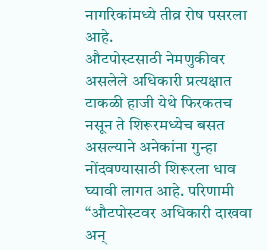नागरिकांमध्ये तीव्र रोष पसरला आहे.
औटपोस्टसाठी नेमणुकीवर असलेले अधिकारी प्रत्यक्षात टाकळी हाजी येथे फिरकतच नसून ते शिरूरमध्येच बसत असल्याने अनेकांना गुन्हा नोंदवण्यासाठी शिरूरला धाव घ्यावी लागत आहे. परिणामी “औटपोस्टवर अधिकारी दाखवा अन्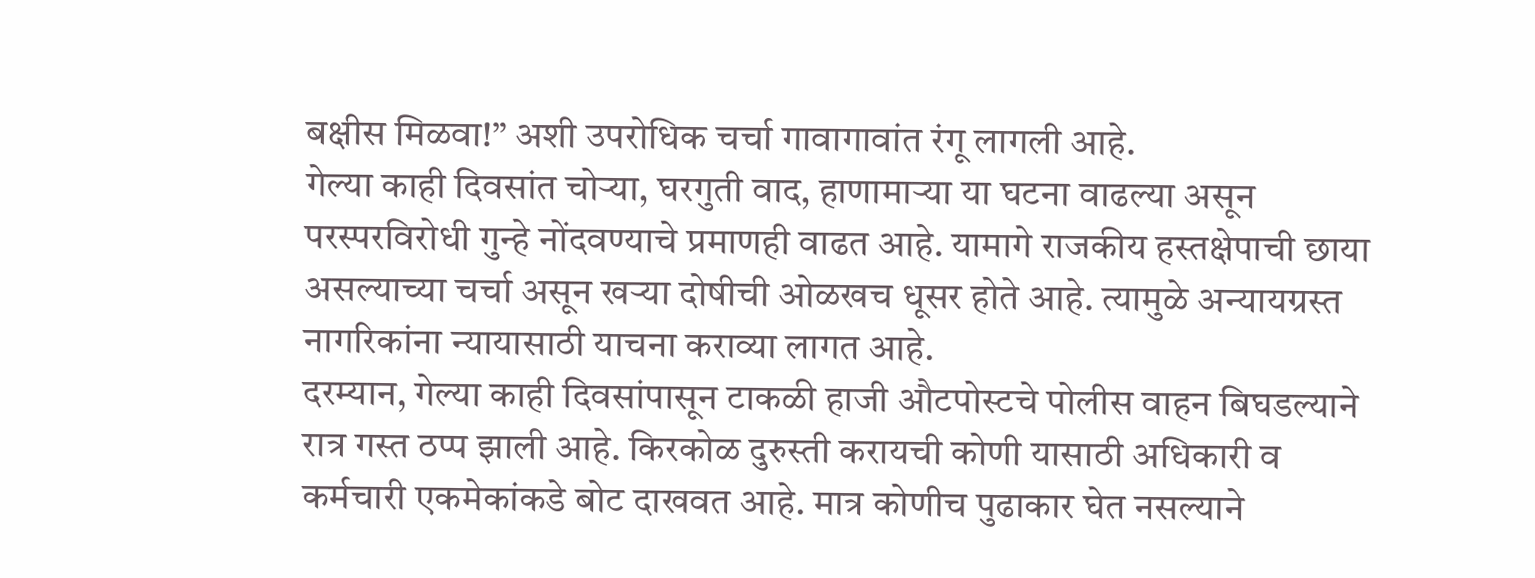बक्षीस मिळवा!” अशी उपरोधिक चर्चा गावागावांत रंगू लागली आहे.
गेल्या काही दिवसांत चोऱ्या, घरगुती वाद, हाणामाऱ्या या घटना वाढल्या असून परस्परविरोधी गुन्हे नोंदवण्याचे प्रमाणही वाढत आहे. यामागे राजकीय हस्तक्षेपाची छाया असल्याच्या चर्चा असून खऱ्या दोषीची ओळखच धूसर होते आहे. त्यामुळे अन्यायग्रस्त नागरिकांना न्यायासाठी याचना कराव्या लागत आहे.
दरम्यान, गेल्या काही दिवसांपासून टाकळी हाजी औटपोस्टचे पोलीस वाहन बिघडल्याने रात्र गस्त ठप्प झाली आहे. किरकोळ दुरुस्ती करायची कोणी यासाठी अधिकारी व कर्मचारी एकमेकांकडे बोट दाखवत आहे. मात्र कोणीच पुढाकार घेत नसल्याने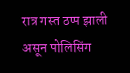रात्र गस्त ठप्प झाली असून पोलिसिंग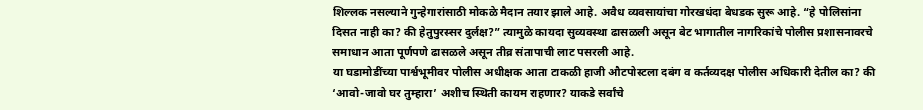शिल्लक नसल्याने गुन्हेगारांसाठी मोकळे मैदान तयार झाले आहे. अवैध व्यवसायांचा गोरखधंदा बेधडक सुरू आहे. “हे पोलिसांना दिसत नाही का? की हेतुपुरस्सर दुर्लक्ष?” त्यामुळे कायदा सुव्यवस्था ढासळली असून बेट भागातील नागरिकांचे पोलीस प्रशासनावरचे समाधान आता पूर्णपणे ढासळले असून तीव्र संतापाची लाट पसरली आहे.
या घडामोडींच्या पार्श्वभूमीवर पोलीस अधीक्षक आता टाकळी हाजी औटपोस्टला दबंग व कर्तव्यदक्ष पोलीस अधिकारी देतील का? की ‘आवो-जावो घर तुम्हारा’ अशीच स्थिती कायम राहणार? याकडे सर्वांचे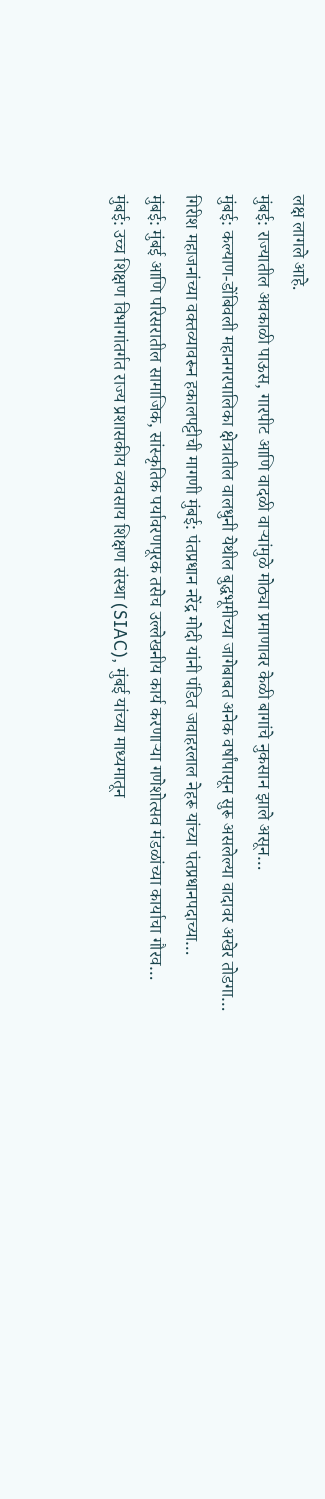लक्ष लागले आहे.
मुंबई: राज्यातील अवकाळी पाऊस, गारपीट आणि वादळी वाऱ्यांमुळे मोठ्या प्रमाणावर केळी बागांचे नुकसान झाले असून…
मुंबई: कल्याण-डोंबिवली महानगरपालिका क्षेत्रातील वालधुनी येथील बुद्धभूमीच्या जागेबाबत अनेक वर्षांपासून सुरू असलेल्या वादावर अखेर तोडगा…
गिरीश महाजनांच्या वक्तव्यावरून हकालपट्टीची मागणी मुंबई: पंतप्रधान नरेंद्र मोदी यांनी पंडित जवाहरलाल नेहरू यांच्या पंतप्रधानपदाच्या…
मुंबई: मुंबई आणि परिसरातील सामाजिक, सांस्कृतिक पर्यावरणपूरक तसेच उल्लेखनीय कार्य करणाऱ्या गणेशोत्सव मंडळांच्या कार्याचा गौरव…
मुंबई: उच्च शिक्षण विभागांतर्गत राज्य प्रशासकीय व्यवसाय शिक्षण संस्था (SIAC), मुंबई यांच्या माध्यमातून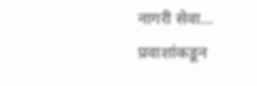नागरी सेवा…
प्रवाशांकडून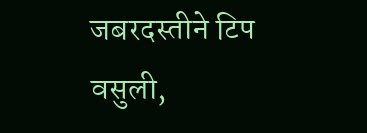जबरदस्तीने टिप वसुली,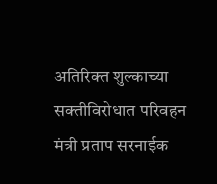अतिरिक्त शुल्काच्या सक्तीविरोधात परिवहन मंत्री प्रताप सरनाईक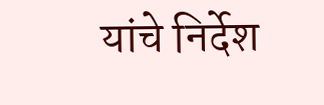यांचे निर्देश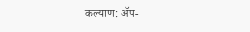कल्याण: ॲप-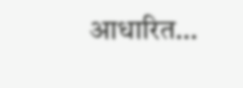आधारित…